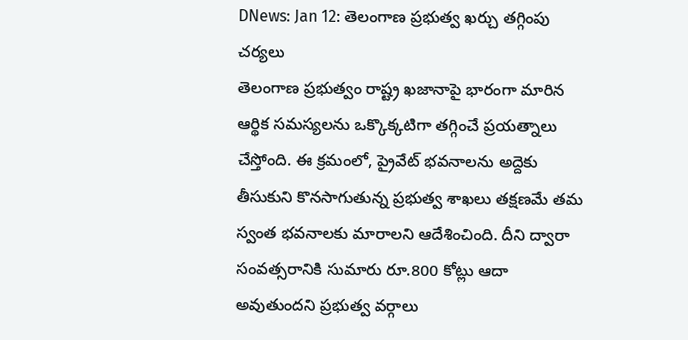DNews: Jan 12: తెలంగాణ ప్రభుత్వ ఖర్చు తగ్గింపు చర్యలు
తెలంగాణ ప్రభుత్వం రాష్ట్ర ఖజానాపై భారంగా మారిన ఆర్థిక సమస్యలను ఒక్కొక్కటిగా తగ్గించే ప్రయత్నాలు చేస్తోంది. ఈ క్రమంలో, ప్రైవేట్ భవనాలను అద్దెకు తీసుకుని కొనసాగుతున్న ప్రభుత్వ శాఖలు తక్షణమే తమ స్వంత భవనాలకు మారాలని ఆదేశించింది. దీని ద్వారా సంవత్సరానికి సుమారు రూ.800 కోట్లు ఆదా అవుతుందని ప్రభుత్వ వర్గాలు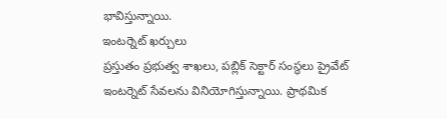భావిస్తున్నాయి.
ఇంటర్నెట్ ఖర్చులు
ప్రస్తుతం ప్రభుత్వ శాఖలు, పబ్లిక్ సెక్టార్ సంస్థలు ప్రైవేట్ ఇంటర్నెట్ సేవలను వినియోగిస్తున్నాయి. ప్రాథమిక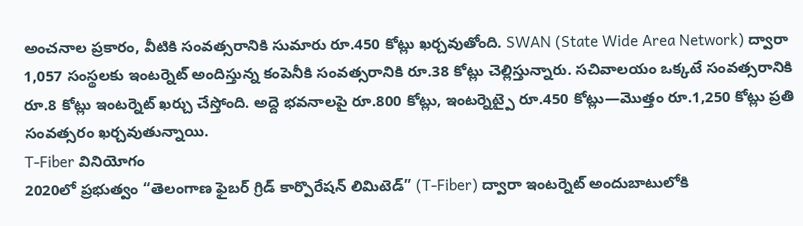అంచనాల ప్రకారం, వీటికి సంవత్సరానికి సుమారు రూ.450 కోట్లు ఖర్చవుతోంది. SWAN (State Wide Area Network) ద్వారా 1,057 సంస్థలకు ఇంటర్నెట్ అందిస్తున్న కంపెనీకి సంవత్సరానికి రూ.38 కోట్లు చెల్లిస్తున్నారు. సచివాలయం ఒక్కటే సంవత్సరానికి రూ.8 కోట్లు ఇంటర్నెట్ ఖర్చు చేస్తోంది. అద్దె భవనాలపై రూ.800 కోట్లు, ఇంటర్నెట్పై రూ.450 కోట్లు—మొత్తం రూ.1,250 కోట్లు ప్రతి సంవత్సరం ఖర్చవుతున్నాయి.
T-Fiber వినియోగం
2020లో ప్రభుత్వం “తెలంగాణ ఫైబర్ గ్రిడ్ కార్పొరేషన్ లిమిటెడ్” (T-Fiber) ద్వారా ఇంటర్నెట్ అందుబాటులోకి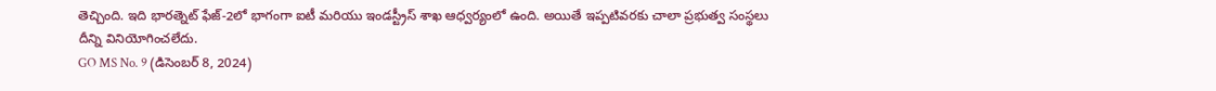తెచ్చింది. ఇది భారత్నెట్ ఫేజ్-2లో భాగంగా ఐటీ మరియు ఇండస్ట్రీస్ శాఖ ఆధ్వర్యంలో ఉంది. అయితే ఇప్పటివరకు చాలా ప్రభుత్వ సంస్థలు దీన్ని వినియోగించలేదు.
GO MS No. 9 (డిసెంబర్ 8, 2024)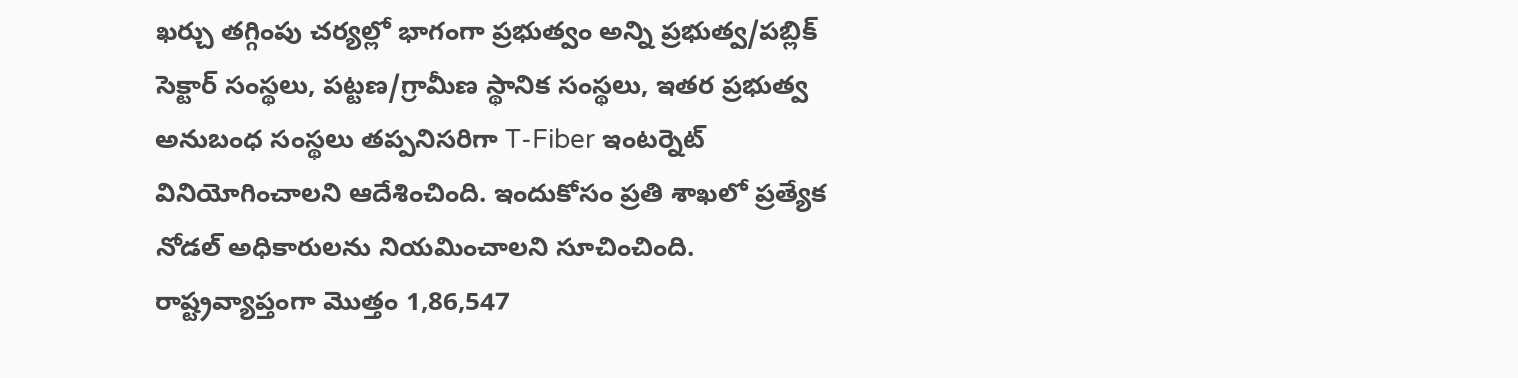ఖర్చు తగ్గింపు చర్యల్లో భాగంగా ప్రభుత్వం అన్ని ప్రభుత్వ/పబ్లిక్ సెక్టార్ సంస్థలు, పట్టణ/గ్రామీణ స్థానిక సంస్థలు, ఇతర ప్రభుత్వ అనుబంధ సంస్థలు తప్పనిసరిగా T-Fiber ఇంటర్నెట్ వినియోగించాలని ఆదేశించింది. ఇందుకోసం ప్రతి శాఖలో ప్రత్యేక నోడల్ అధికారులను నియమించాలని సూచించింది. రాష్ట్రవ్యాప్తంగా మొత్తం 1,86,547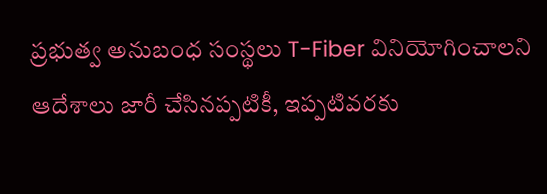ప్రభుత్వ అనుబంధ సంస్థలు T-Fiber వినియోగించాలని ఆదేశాలు జారీ చేసినప్పటికీ, ఇప్పటివరకు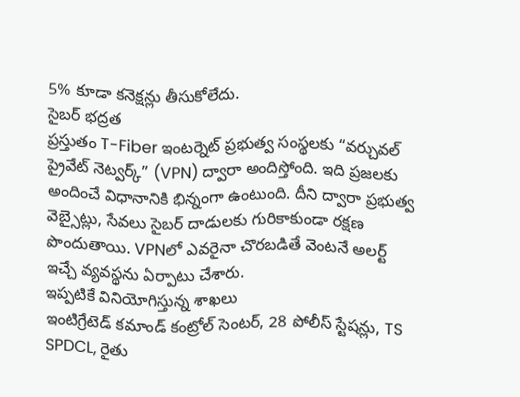5% కూడా కనెక్షన్లు తీసుకోలేదు.
సైబర్ భద్రత
ప్రస్తుతం T-Fiber ఇంటర్నెట్ ప్రభుత్వ సంస్థలకు “వర్చువల్ ప్రైవేట్ నెట్వర్క్” (VPN) ద్వారా అందిస్తోంది. ఇది ప్రజలకు అందించే విధానానికి భిన్నంగా ఉంటుంది. దీని ద్వారా ప్రభుత్వ వెబ్సైట్లు, సేవలు సైబర్ దాడులకు గురికాకుండా రక్షణ పొందుతాయి. VPNలో ఎవరైనా చొరబడితే వెంటనే అలర్ట్ ఇచ్చే వ్యవస్థను ఏర్పాటు చేశారు.
ఇప్పటికే వినియోగిస్తున్న శాఖలు
ఇంటిగ్రేటెడ్ కమాండ్ కంట్రోల్ సెంటర్, 28 పోలీస్ స్టేషన్లు, TS SPDCL, రైతు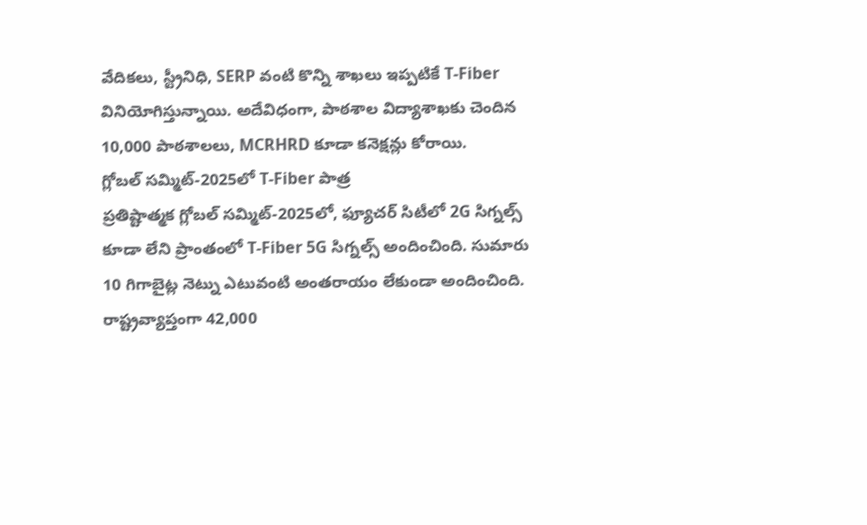వేదికలు, స్ట్రీనిధి, SERP వంటి కొన్ని శాఖలు ఇప్పటికే T-Fiber వినియోగిస్తున్నాయి. అదేవిధంగా, పాఠశాల విద్యాశాఖకు చెందిన 10,000 పాఠశాలలు, MCRHRD కూడా కనెక్షన్లు కోరాయి.
గ్లోబల్ సమ్మిట్-2025లో T-Fiber పాత్ర
ప్రతిష్టాత్మక గ్లోబల్ సమ్మిట్-2025లో, ఫ్యూచర్ సిటీలో 2G సిగ్నల్స్ కూడా లేని ప్రాంతంలో T-Fiber 5G సిగ్నల్స్ అందించింది. సుమారు 10 గిగాబైట్ల నెట్ను ఎటువంటి అంతరాయం లేకుండా అందించింది. రాష్ట్రవ్యాప్తంగా 42,000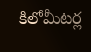కిలోమీటర్ల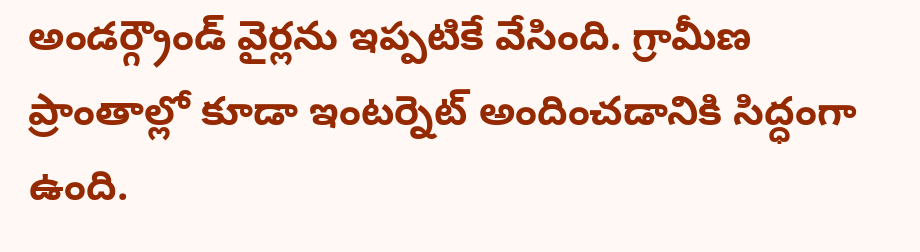అండర్గ్రౌండ్ వైర్లను ఇప్పటికే వేసింది. గ్రామీణ ప్రాంతాల్లో కూడా ఇంటర్నెట్ అందించడానికి సిద్ధంగా ఉంది.